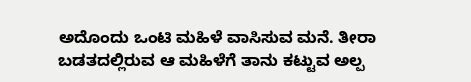ಅದೊಂದು ಒಂಟಿ ಮಹಿಳೆ ವಾಸಿಸುವ ಮನೆ. ತೀರಾ ಬಡತದಲ್ಲಿರುವ ಆ ಮಹಿಳೆಗೆ ತಾನು ಕಟ್ಟುವ ಅಲ್ಪ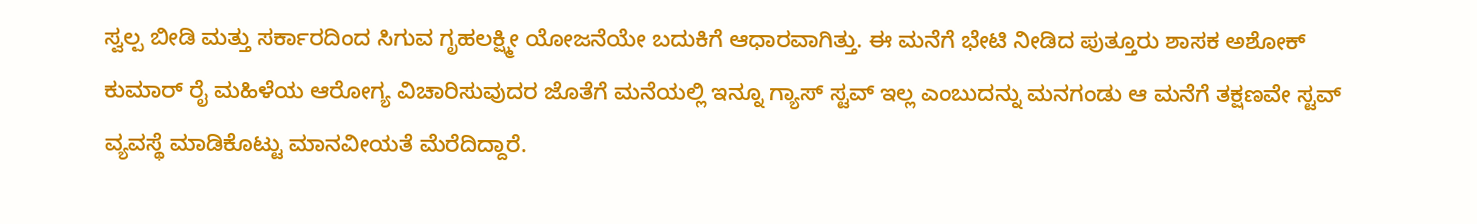ಸ್ವಲ್ಪ ಬೀಡಿ ಮತ್ತು ಸರ್ಕಾರದಿಂದ ಸಿಗುವ ಗೃಹಲಕ್ಷ್ಮೀ ಯೋಜನೆಯೇ ಬದುಕಿಗೆ ಆಧಾರವಾಗಿತ್ತು. ಈ ಮನೆಗೆ ಭೇಟಿ ನೀಡಿದ ಪುತ್ತೂರು ಶಾಸಕ ಅಶೋಕ್ ಕುಮಾರ್ ರೈ ಮಹಿಳೆಯ ಆರೋಗ್ಯ ವಿಚಾರಿಸುವುದರ ಜೊತೆಗೆ ಮನೆಯಲ್ಲಿ ಇನ್ನೂ ಗ್ಯಾಸ್ ಸ್ಟವ್ ಇಲ್ಲ ಎಂಬುದನ್ನು ಮನಗಂಡು ಆ ಮನೆಗೆ ತಕ್ಷಣವೇ ಸ್ಟವ್ ವ್ಯವಸ್ಥೆ ಮಾಡಿಕೊಟ್ಟು ಮಾನವೀಯತೆ ಮೆರೆದಿದ್ದಾರೆ.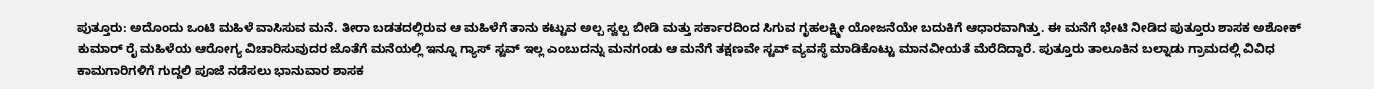ಪುತ್ತೂರು: ಅದೊಂದು ಒಂಟಿ ಮಹಿಳೆ ವಾಸಿಸುವ ಮನೆ. ತೀರಾ ಬಡತದಲ್ಲಿರುವ ಆ ಮಹಿಳೆಗೆ ತಾನು ಕಟ್ಟುವ ಅಲ್ಪ ಸ್ವಲ್ಪ ಬೀಡಿ ಮತ್ತು ಸರ್ಕಾರದಿಂದ ಸಿಗುವ ಗೃಹಲಕ್ಷ್ಮೀ ಯೋಜನೆಯೇ ಬದುಕಿಗೆ ಆಧಾರವಾಗಿತ್ತು. ಈ ಮನೆಗೆ ಭೇಟಿ ನೀಡಿದ ಪುತ್ತೂರು ಶಾಸಕ ಅಶೋಕ್ ಕುಮಾರ್ ರೈ ಮಹಿಳೆಯ ಆರೋಗ್ಯ ವಿಚಾರಿಸುವುದರ ಜೊತೆಗೆ ಮನೆಯಲ್ಲಿ ಇನ್ನೂ ಗ್ಯಾಸ್ ಸ್ಟವ್ ಇಲ್ಲ ಎಂಬುದನ್ನು ಮನಗಂಡು ಆ ಮನೆಗೆ ತಕ್ಷಣವೇ ಸ್ಟವ್ ವ್ಯವಸ್ಥೆ ಮಾಡಿಕೊಟ್ಟು ಮಾನವೀಯತೆ ಮೆರೆದಿದ್ದಾರೆ. ಪುತ್ತೂರು ತಾಲೂಕಿನ ಬಲ್ನಾಡು ಗ್ರಾಮದಲ್ಲಿ ವಿವಿಧ ಕಾಮಗಾರಿಗಳಿಗೆ ಗುದ್ದಲಿ ಪೂಜೆ ನಡೆಸಲು ಭಾನುವಾರ ಶಾಸಕ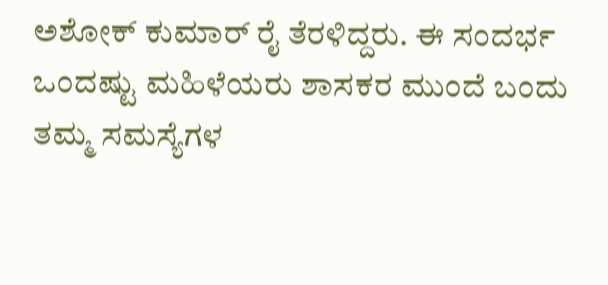ಅಶೋಕ್ ಕುಮಾರ್ ರೈ ತೆರಳಿದ್ದರು. ಈ ಸಂದರ್ಭ ಒಂದಷ್ಟು ಮಹಿಳೆಯರು ಶಾಸಕರ ಮುಂದೆ ಬಂದು ತಮ್ಮ ಸಮಸ್ಯೆಗಳ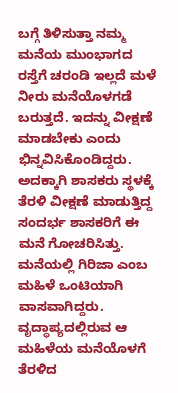ಬಗ್ಗೆ ತಿಳಿಸುತ್ತಾ ನಮ್ಮ ಮನೆಯ ಮುಂಭಾಗದ ರಸ್ತೆಗೆ ಚರಂಡಿ ಇಲ್ಲದೆ ಮಳೆ ನೀರು ಮನೆಯೊಳಗಡೆ ಬರುತ್ತದೆ. ಇದನ್ನು ವೀಕ್ಷಣೆ ಮಾಡಬೇಕು ಎಂದು ಭಿನ್ನವಿಸಿಕೊಂಡಿದ್ದರು. ಅದಕ್ಕಾಗಿ ಶಾಸಕರು ಸ್ಥಳಕ್ಕೆ ತೆರಳಿ ವೀಕ್ಷಣೆ ಮಾಡುತ್ತಿದ್ದ ಸಂದರ್ಭ ಶಾಸಕರಿಗೆ ಈ ಮನೆ ಗೋಚರಿಸಿತ್ತು. ಮನೆಯಲ್ಲಿ ಗಿರಿಜಾ ಎಂಬ ಮಹಿಳೆ ಒಂಟಿಯಾಗಿ ವಾಸವಾಗಿದ್ದರು. ವೃದ್ಧಾಪ್ಯದಲ್ಲಿರುವ ಆ ಮಹಿಳೆಯ ಮನೆಯೊಳಗೆ ತೆರಳಿದ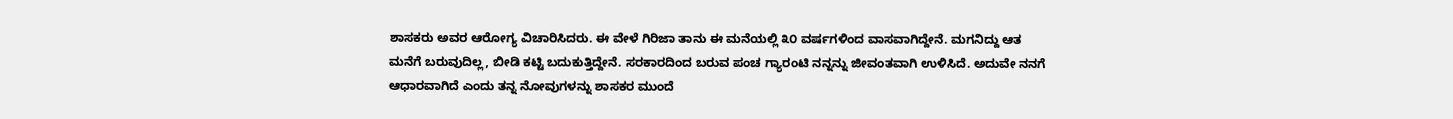ಶಾಸಕರು ಅವರ ಆರೋಗ್ಯ ವಿಚಾರಿಸಿದರು. ಈ ವೇಳೆ ಗಿರಿಜಾ ತಾನು ಈ ಮನೆಯಲ್ಲಿ ೩೦ ವರ್ಷಗಳಿಂದ ವಾಸವಾಗಿದ್ದೇನೆ. ಮಗನಿದ್ದು ಆತ ಮನೆಗೆ ಬರುವುದಿಲ್ಲ, ಬೀಡಿ ಕಟ್ಟಿ ಬದುಕುತ್ತಿದ್ದೇನೆ. ಸರಕಾರದಿಂದ ಬರುವ ಪಂಚ ಗ್ಯಾರಂಟಿ ನನ್ನನ್ನು ಜೀವಂತವಾಗಿ ಉಳಿಸಿದೆ. ಅದುವೇ ನನಗೆ ಆಧಾರವಾಗಿದೆ ಎಂದು ತನ್ನ ನೋವುಗಳನ್ನು ಶಾಸಕರ ಮುಂದೆ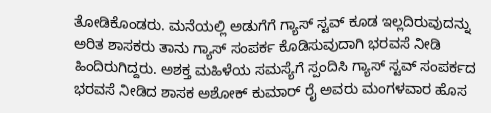ತೋಡಿಕೊಂಡರು. ಮನೆಯಲ್ಲಿ ಅಡುಗೆಗೆ ಗ್ಯಾಸ್ ಸ್ಟವ್ ಕೂಡ ಇಲ್ಲದಿರುವುದನ್ನು ಅರಿತ ಶಾಸಕರು ತಾನು ಗ್ಯಾಸ್ ಸಂಪರ್ಕ ಕೊಡಿಸುವುದಾಗಿ ಭರವಸೆ ನೀಡಿ ಹಿಂದಿರುಗಿದ್ದರು. ಅಶಕ್ತ ಮಹಿಳೆಯ ಸಮಸ್ಯೆಗೆ ಸ್ಪಂದಿಸಿ ಗ್ಯಾಸ್ ಸ್ಟವ್ ಸಂಪರ್ಕದ ಭರವಸೆ ನೀಡಿದ ಶಾಸಕ ಅಶೋಕ್ ಕುಮಾರ್ ರೈ ಅವರು ಮಂಗಳವಾರ ಹೊಸ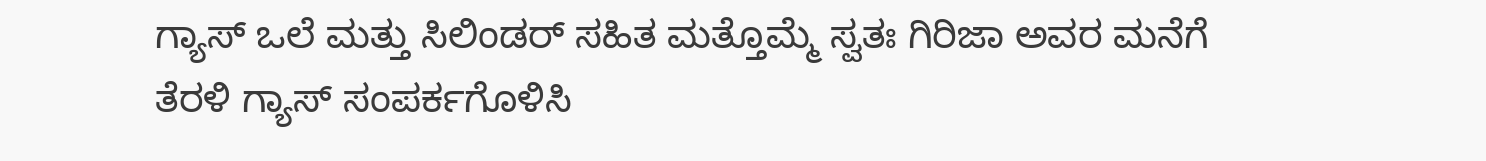ಗ್ಯಾಸ್ ಒಲೆ ಮತ್ತು ಸಿಲಿಂಡರ್ ಸಹಿತ ಮತ್ತೊಮ್ಮೆ ಸ್ವತಃ ಗಿರಿಜಾ ಅವರ ಮನೆಗೆ ತೆರಳಿ ಗ್ಯಾಸ್ ಸಂಪರ್ಕಗೊಳಿಸಿ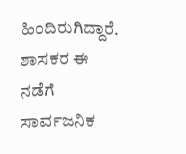ಹಿಂದಿರುಗಿದ್ದಾರೆ. ಶಾಸಕರ ಈ ನಡೆಗೆ ಸಾರ್ವಜನಿಕ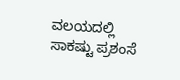ವಲಯದಲ್ಲಿ ಸಾಕಷ್ಟು ಪ್ರಶಂಸೆ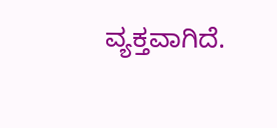ವ್ಯಕ್ತವಾಗಿದೆ.